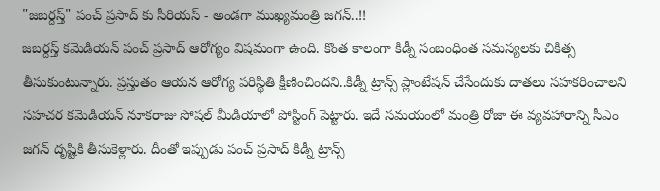"జబర్దస్త్" పంచ్ ప్రసాద్ కు సీరియస్ - అండగా ముఖ్యమంత్రి జగన్..!!
జబర్దస్త్ కమెడియన్ పంచ్ ప్రసాద్ ఆరోగ్యం విషమంగా ఉంది. కొంత కాలంగా కిడ్నీ సంబంధింత సమస్యలకు చికిత్స తీసుకుంటున్నారు. ప్రస్తుతం ఆయన ఆరోగ్య పరిస్థితి క్షీణించిందని..కిడ్నీ ట్రాన్స్ ప్లాంటేషన్ చేసేందుకు దాతలు సహకరించాలని సహచర కమెడియన్ నూకరాజు సోషల్ మీడియాలో పోస్టింగ్ పెట్టారు. ఇదే సమయంలో మంత్రి రోజా ఈ వ్యవహారాన్ని సీఎం జగన్ దృష్టికి తీసుకెళ్లారు. దీంతో ఇప్పుడు పంచ్ ప్రసాద్ కిడ్నీ ట్రాన్స్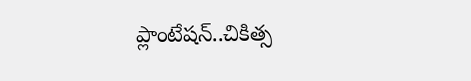ప్లాంటేషన్..చికిత్స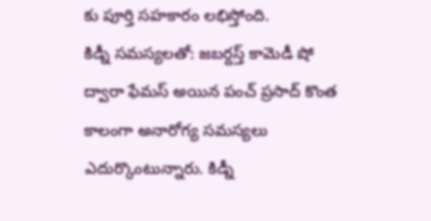కు పూర్తి సహకారం లభిస్తోంది.
కిడ్నీ సమస్యలతో: జబర్దస్త్ కామెడీ షో ద్వారా ఫేమస్ అయిన పంచ్ ప్రసాద్ కొంత కాలంగా అనారోగ్య సమస్యలు ఎదుర్కొంటున్నారు. కిడ్నీ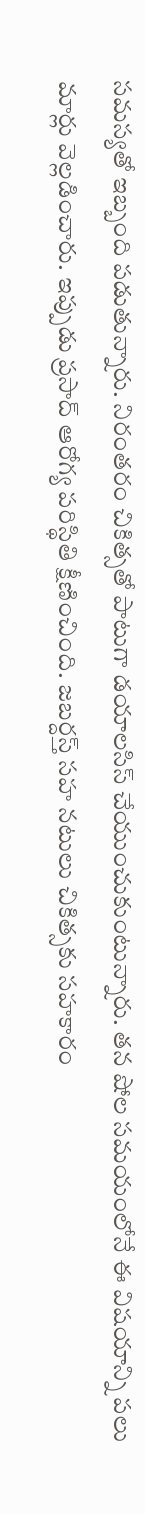సమస్యతో ఇబ్బంది పడుతున్నారు. నిరంతరం చికిత్సతో పాటుగా డయాలసిస్ చేయుంచుకుంటున్నారు. తన షోల సమయంలోనే ఈ విషయాన్ని పలు మార్లు వెల్లడించారు. ఇప్పుడు ప్రసాద్ ఆరోగ్య పరిస్థితి క్షీణించింది. జబర్దస్త్ సహ నటులు చికిత్సకు సహకారం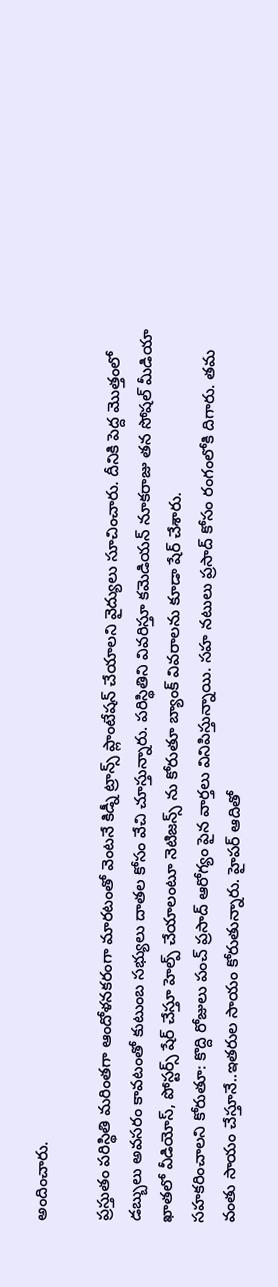అందించారు.

ప్రస్తుతం పరిస్థితి మరింతగా ఆందోళనకరంగా మారటంతో వెంటనే కిడ్నీ ట్రాన్స్ ప్లాంటేషన్ చేయాలని వైద్యులు సూచించారు. దీనికి పెద్ద మొత్తంలో డబ్బులు అవసరం కావటంతో కుటుంబ సభ్యులు దాతల కోసం వేచి చూస్తున్నారు. పరిస్థితిని వివరిస్తూ కమెడియన్ నూకరాజు తన సోషల్ మీడియా ఖాతలో వీడియోస్, పోస్టర్స్ షేర్ చేస్తూ హెల్ప్ చేయాలంటూ నెటిజన్స్ ను కోరుతూ బ్యాంక్ వివరాలను కూడా షేర్ చేశారు.
సహకరించాలని కోరుతూ: కొద్ది రోజులు పంచ్ ప్రసాద్ ఆరోగ్యం పైన వార్తలు వినిపిస్తున్నాయి. సహ నటులు ప్రసాద్ కోసం రంగంలోకి దిగారు. తమ వంతు సాయం చేస్తూనే..ఇతరుల సాయం కోరుతున్నారు. హైపర్ ఆదితో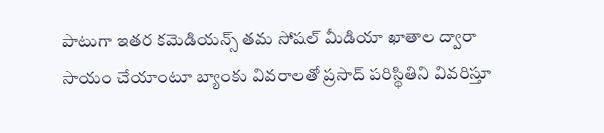పాటుగా ఇతర కమెడియన్స్ తమ సోషల్ మీడియా ఖాతాల ద్వారా సాయం చేయాంటూ బ్యాంకు వివరాలతో ప్రసాద్ పరిస్థితిని వివరిస్తూ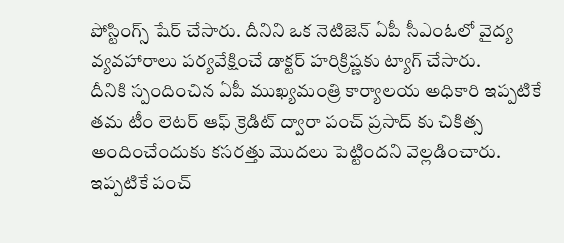పోస్టింగ్స్ షేర్ చేసారు. దీనిని ఒక నెటిజెన్ ఏపీ సీఎంఓలో వైద్య వ్యవహారాలు పర్యవేక్షించే డాక్టర్ హరిక్రిష్ణకు ట్యాగ్ చేసారు.
దీనికి స్పందించిన ఏపీ ముఖ్యమంత్రి కార్యాలయ అధికారి ఇప్పటికే తమ టీం లెటర్ ఆఫ్ క్రెడిట్ ద్వారా పంచ్ ప్రసాద్ కు చికిత్స అందించేందుకు కసరత్తు మొదలు పెట్టిందని వెల్లడించారు. ఇప్పటికే పంచ్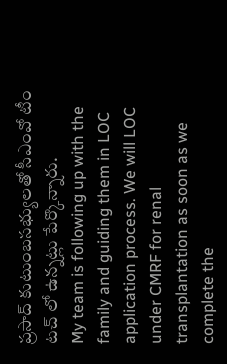ప్రసాద్ కుటుంబసభ్యులతో సీఎంవో టీం టచ్ లో ఉన్నట్లు పేర్కొన్నారు.
My team is following up with the family and guiding them in LOC application process. We will LOC under CMRF for renal transplantation as soon as we complete the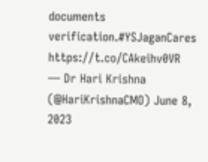documents verification.#YSJaganCares https://t.co/CAkeihv0VR
— Dr Hari Krishna (@HariKrishnaCMO) June 8, 2023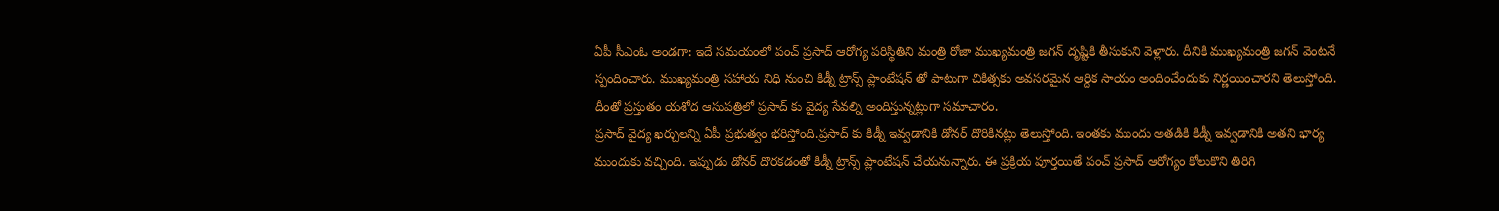ఏపీ సీఎంఓ అండగా: ఇదే సమయంలో పంచ్ ప్రసాద్ ఆరోగ్య పరిస్థితిని మంత్రి రోజా ముఖ్యమంత్రి జగన్ దృష్టికి తీసుకుని వెళ్లారు. దీనికి ముఖ్యమంత్రి జగన్ వెంటనే స్పందించారు. ముఖ్యమంత్రి సహాయ నిధి నుంచి కిడ్నీ ట్రాన్స్ ప్లాంటేషన్ తో పాటుగా చికిత్సకు అవసరమైన ఆర్దిక సాయం అందించేందుకు నిర్ణయించారని తెలుస్తోంది. దీంతో ప్రస్తుతం యశోద ఆసుపత్రిలో ప్రసాద్ కు వైద్య సేవల్ని అందిస్తున్నట్లుగా సమాచారం.
ప్రసాద్ వైద్య ఖర్చులన్ని ఏపీ ప్రభుత్వం భరిస్తోంది.ప్రసాద్ కు కిడ్నీ ఇవ్వడానికి డోనర్ దొరికినట్లు తెలుస్తోంది. ఇంతకు ముందు అతడికి కిడ్నీ ఇవ్వడానికి అతని భార్య ముందుకు వచ్చింది. ఇప్పుడు డోనర్ దొరకడంతో కిడ్నీ ట్రాన్స్ ప్లాంటేషన్ చేయనున్నారు. ఈ ప్రక్రియ పూర్తయితే పంచ్ ప్రసాద్ ఆరోగ్యం కోలుకొని తిరిగి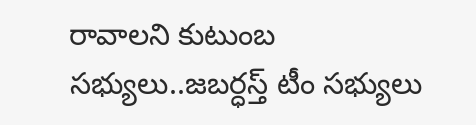రావాలని కుటుంబ సభ్యులు..జబర్ధస్త్ టీం సభ్యులు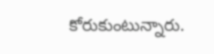కోరుకుంటున్నారు.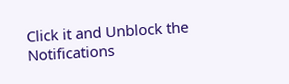Click it and Unblock the Notifications